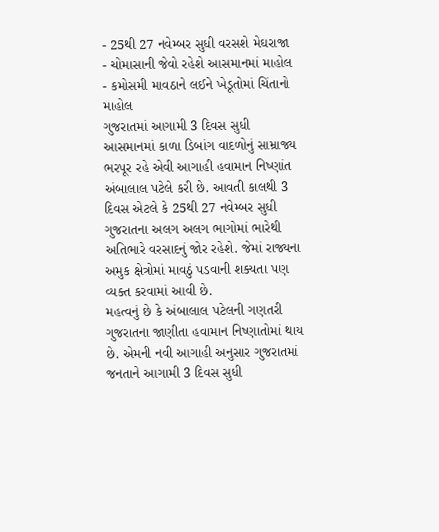- 25થી 27 નવેમ્બર સુધી વરસશે મેઘરાજા
- ચોમાસાની જેવો રહેશે આસમાનમાં માહોલ
- કમોસમી માવઠાને લઈને ખેડૂતોમાં ચિંતાનો માહોલ
ગુજરાતમાં આગામી 3 દિવસ સુધી આસમાનમાં કાળા ડિબાંગ વાદળોનું સામ્રાજ્ય ભરપૂર રહે એવી આગાહી હવામાન નિષ્ણાંત અંબાલાલ પટેલે કરી છે. આવતી કાલથી 3 દિવસ એટલે કે 25થી 27 નવેમ્બર સુધી ગુજરાતના અલગ અલગ ભાગોમાં ભારેથી અતિભારે વરસાદનું જોર રહેશે. જેમાં રાજ્યના અમુક ક્ષેત્રોમાં માવઠું પડવાની શક્યતા પણ વ્યક્ત કરવામાં આવી છે.
મહત્વનું છે કે અંબાલાલ પટેલની ગણતરી ગુજરાતના જાણીતા હવામાન નિષ્ણાતોમાં થાય છે. એમની નવી આગાહી અનુસાર ગુજરાતમાં જનતાને આગામી 3 દિવસ સુધી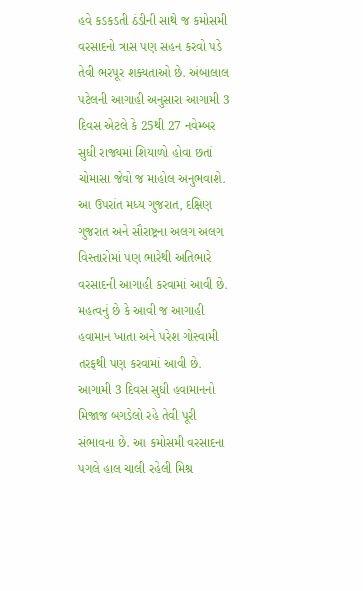હવે કડકડતી ઠંડીની સાથે જ કમોસમી વરસાદનો ત્રાસ પણ સહન કરવો પડે તેવી ભરપૂર શક્યતાઓ છે. અંબાલાલ પટેલની આગાહી અનુસારા આગામી 3 દિવસ એટલે કે 25થી 27 નવેમ્બર સુધી રાજ્યમાં શિયાળો હોવા છતાં ચોમાસા જેવો જ માહોલ અનુભવાશે. આ ઉપરાંત મધ્ય ગુજરાત, દક્ષિણ ગુજરાત અને સૌરાષ્ટ્રના અલગ અલગ વિસ્તારોમાં પણ ભારેથી અતિભારે વરસાદની આગાહી કરવામાં આવી છે. મહત્વનું છે કે આવી જ આગાહી હવામાન ખાતા અને પરેશ ગોસ્વામી તરફથી પણ કરવામાં આવી છે. આગામી 3 દિવસ સુધી હવામાનનો મિજાજ બગડેલો રહે તેવી પૂરી સંભાવના છે. આ કમોસમી વરસાદના પગલે હાલ ચાલી રહેલી મિશ્ર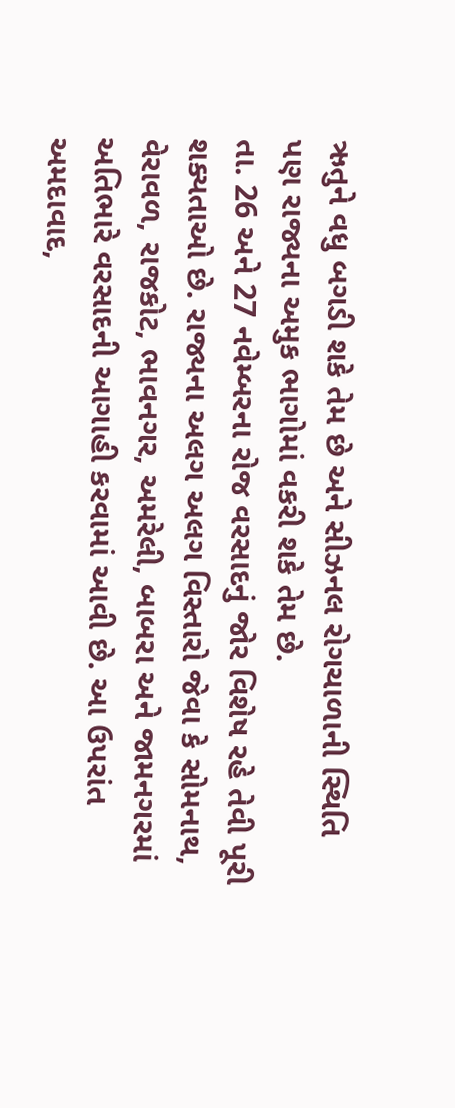ઋતુને વધુ બગડી શકે તેમ છે અને સીઝનલ રોગચાળાની સ્થિતિ પણ રાજ્યના અમુક ભાગોમાં વકરી શકે તેમ છે.
તા. 26 અને 27 નવેમ્બરના રોજ વરસાદનું જોર વિશેષ રહે તેવી પૂરી શક્યતાઓ છે. રાજ્યના અલગ અલગ વિસ્તારો જેવા કે સોમનાથ, વેરાવળ, રાજકોટ, ભાવનગર, અમરેલી, બાબરા અને જામનગરમાં અતિભારે વરસાદની આગાહી કરવામાં આવી છે. આ ઉપરાંત અમદાવાદ,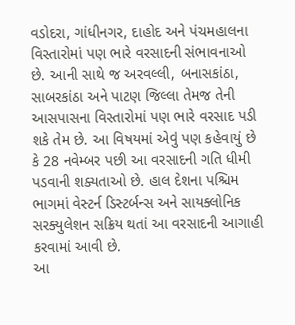વડોદરા, ગાંધીનગર, દાહોદ અને પંચમહાલના વિસ્તારોમાં પણ ભારે વરસાદની સંભાવનાઓ છે. આની સાથે જ અરવલ્લી, બનાસકાંઠા, સાબરકાંઠા અને પાટણ જિલ્લા તેમજ તેની આસપાસના વિસ્તારોમાં પણ ભારે વરસાદ પડી શકે તેમ છે. આ વિષયમાં એવું પણ કહેવાયું છે કે 28 નવેમ્બર પછી આ વરસાદની ગતિ ધીમી પડવાની શક્યતાઓ છે. હાલ દેશના પશ્ચિમ ભાગમાં વેસ્ટર્ન ડિસ્ટર્બન્સ અને સાયક્લોનિક સરક્યુલેશન સક્રિય થતાં આ વરસાદની આગાહી કરવામાં આવી છે.
આ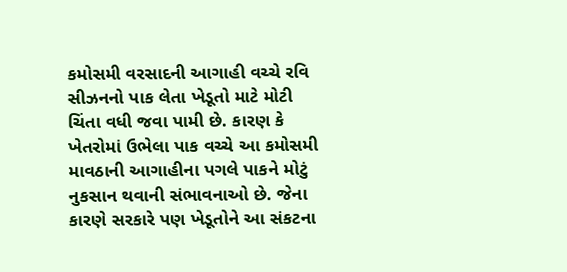કમોસમી વરસાદની આગાહી વચ્ચે રવિ સીઝનનો પાક લેતા ખેડૂતો માટે મોટી ચિંતા વધી જવા પામી છે. કારણ કે ખેતરોમાં ઉભેલા પાક વચ્ચે આ કમોસમી માવઠાની આગાહીના પગલે પાકને મોટું નુકસાન થવાની સંભાવનાઓ છે. જેના કારણે સરકારે પણ ખેડૂતોને આ સંકટના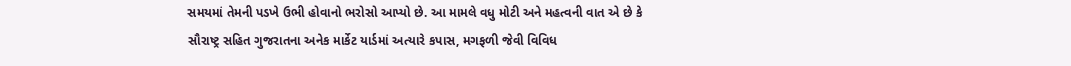સમયમાં તેમની પડખે ઉભી હોવાનો ભરોસો આપ્યો છે. આ મામલે વધુ મોટી અને મહત્વની વાત એ છે કે સૌરાષ્ટ્ર સહિત ગુજરાતના અનેક માર્કેટ યાર્ડમાં અત્યારે કપાસ, મગફળી જેવી વિવિધ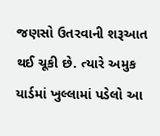જણસો ઉતરવાની શરૂઆત થઈ ચૂકી છે. ત્યારે અમુક યાર્ડમાં ખુલ્લામાં પડેલો આ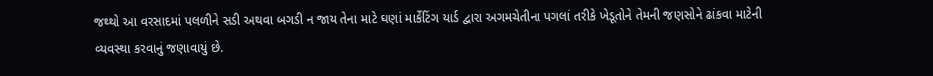જથ્થો આ વરસાદમાં પલળીને સડી અથવા બગડી ન જાય તેના માટે ઘણાં માર્કેટિંગ યાર્ડ દ્વારા અગમચેતીના પગલાં તરીકે ખેડૂતોને તેમની જણસોને ઢાંકવા માટેની વ્યવસ્થા કરવાનું જણાવાયું છે.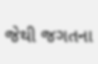જેથી જગતના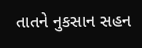તાતને નુકસાન સહન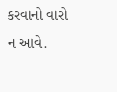કરવાનો વારો ન આવે.